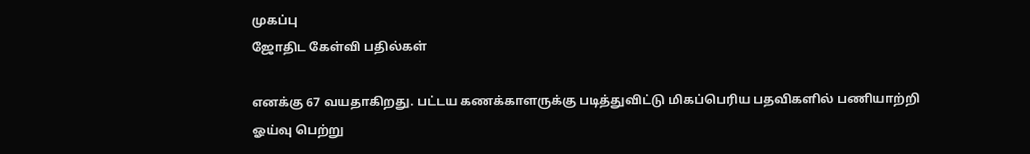முகப்பு
ஜோதிட கேள்வி பதில்கள்

எனக்கு 67 வயதாகிறது. பட்டய கணக்காளருக்கு படித்துவிட்டு மிகப்பெரிய பதவிகளில் பணியாற்றி ஓய்வு பெற்று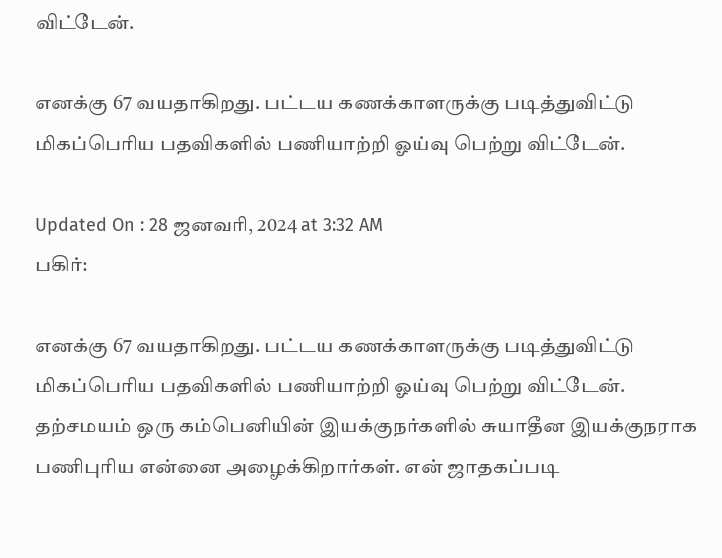விட்டேன்.

எனக்கு 67 வயதாகிறது. பட்டய கணக்காளருக்கு படித்துவிட்டு மிகப்பெரிய பதவிகளில் பணியாற்றி ஓய்வு பெற்று விட்டேன்.

Updated On : 28 ஜனவரி, 2024 at 3:32 AM
பகிர்:

எனக்கு 67 வயதாகிறது. பட்டய கணக்காளருக்கு படித்துவிட்டு மிகப்பெரிய பதவிகளில் பணியாற்றி ஓய்வு பெற்று விட்டேன். தற்சமயம் ஒரு கம்பெனியின் இயக்குநர்களில் சுயாதீன இயக்குநராக பணிபுரிய என்னை அழைக்கிறார்கள். என் ஜாதகப்படி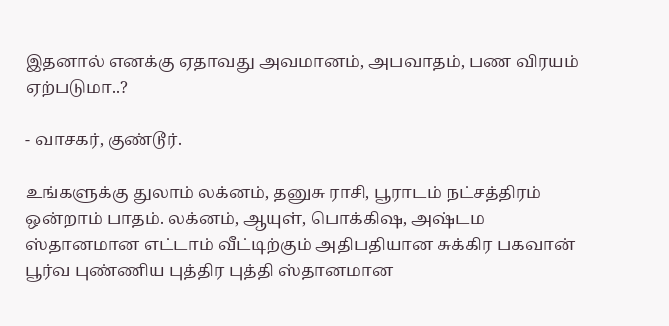இதனால் எனக்கு ஏதாவது அவமானம், அபவாதம், பண விரயம் ஏற்படுமா..?

- வாசகர், குண்டூர்.

உங்களுக்கு துலாம் லக்னம், தனுசு ராசி, பூராடம் நட்சத்திரம் ஒன்றாம் பாதம். லக்னம், ஆயுள், பொக்கிஷ, அஷ்டம ஸ்தானமான எட்டாம் வீட்டிற்கும் அதிபதியான சுக்கிர பகவான் பூர்வ புண்ணிய புத்திர புத்தி ஸ்தானமான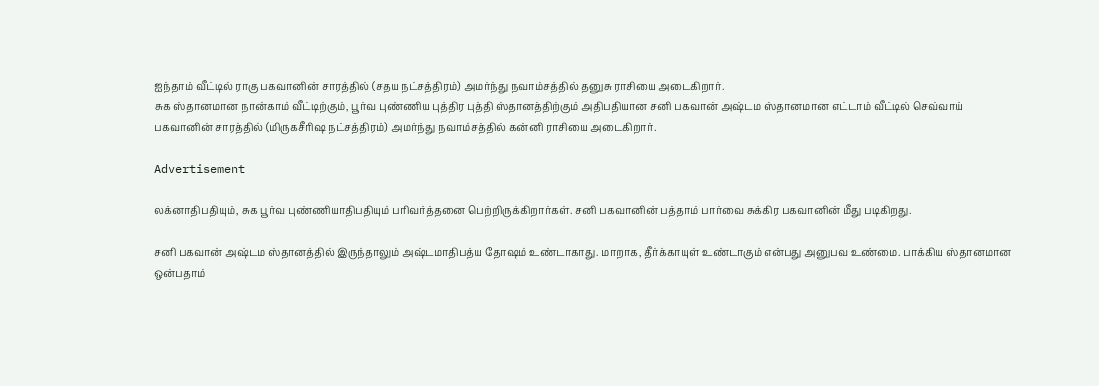ஐந்தாம் வீட்டில் ராகு பகவானின் சாரத்தில் (சதய நட்சத்திரம்) அமர்ந்து நவாம்சத்தில் தனுசு ராசியை அடைகிறார்.
சுக ஸ்தானமான நான்காம் வீட்டிற்கும், பூர்வ புண்ணிய புத்திர புத்தி ஸ்தானத்திற்கும் அதிபதியான சனி பகவான் அஷ்டம ஸ்தானமான எட்டாம் வீட்டில் செவ்வாய் பகவானின் சாரத்தில் (மிருகசீரிஷ நட்சத்திரம்) அமர்ந்து நவாம்சத்தில் கன்னி ராசியை அடைகிறார்.

Advertisement

லக்னாதிபதியும், சுக பூர்வ புண்ணியாதிபதியும் பரிவர்த்தனை பெற்றிருக்கிறார்கள். சனி பகவானின் பத்தாம் பார்வை சுக்கிர பகவானின் மீது படிகிறது.

சனி பகவான் அஷ்டம ஸ்தானத்தில் இருந்தாலும் அஷ்டமாதிபத்ய தோஷம் உண்டாகாது. மாறாக, தீர்க்காயுள் உண்டாகும் என்பது அனுபவ உண்மை. பாக்கிய ஸ்தானமான ஒன்பதாம்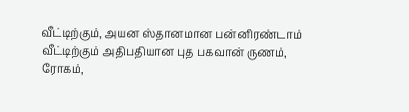வீட்டிற்கும், அயன ஸ்தானமான பன்னிரண்டாம் வீட்டிற்கும் அதிபதியான புத பகவான் ருணம், ரோகம்,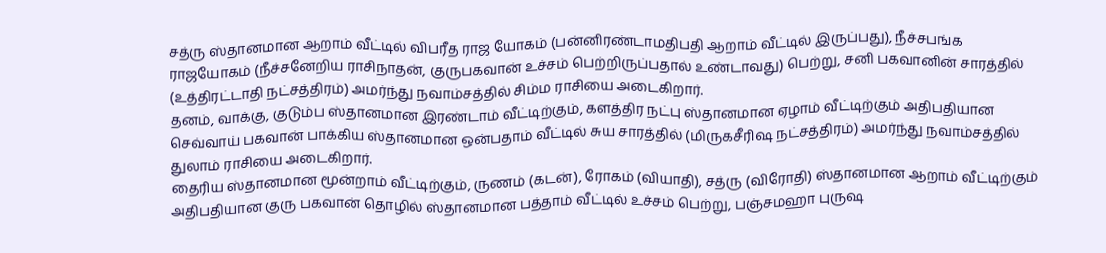சத்ரு ஸ்தானமான ஆறாம் வீட்டில் விபரீத ராஜ யோகம் (பன்னிரண்டாமதிபதி ஆறாம் வீட்டில் இருப்பது), நீச்சபங்க ராஜயோகம் (நீச்சனேறிய ராசிநாதன், குருபகவான் உச்சம் பெற்றிருப்பதால் உண்டாவது) பெற்று, சனி பகவானின் சாரத்தில் (உத்திரட்டாதி நட்சத்திரம்) அமர்ந்து நவாம்சத்தில் சிம்ம ராசியை அடைகிறார்.
தனம், வாக்கு, குடும்ப ஸ்தானமான இரண்டாம் வீட்டிற்கும், களத்திர நட்பு ஸ்தானமான ஏழாம் வீட்டிற்கும் அதிபதியான செவ்வாய் பகவான் பாக்கிய ஸ்தானமான ஒன்பதாம் வீட்டில் சுய சாரத்தில் (மிருகசீரிஷ நட்சத்திரம்) அமர்ந்து நவாம்சத்தில் துலாம் ராசியை அடைகிறார்.
தைரிய ஸ்தானமான மூன்றாம் வீட்டிற்கும், ருணம் (கடன்), ரோகம் (வியாதி), சத்ரு (விரோதி) ஸ்தானமான ஆறாம் வீட்டிற்கும் அதிபதியான குரு பகவான் தொழில் ஸ்தானமான பத்தாம் வீட்டில் உச்சம் பெற்று, பஞ்சமஹா புருஷ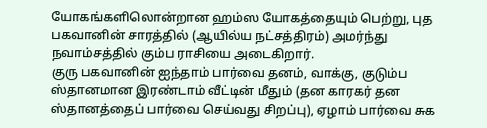யோகங்களிலொன்றான ஹம்ஸ யோகத்தையும் பெற்று, புத பகவானின் சாரத்தில் (ஆயில்ய நட்சத்திரம்) அமர்ந்து நவாம்சத்தில் கும்ப ராசியை அடைகிறார்.
குரு பகவானின் ஐந்தாம் பார்வை தனம், வாக்கு, குடும்ப ஸ்தானமான இரண்டாம் வீட்டின் மீதும் (தன காரகர் தன ஸ்தானத்தைப் பார்வை செய்வது சிறப்பு), ஏழாம் பார்வை சுக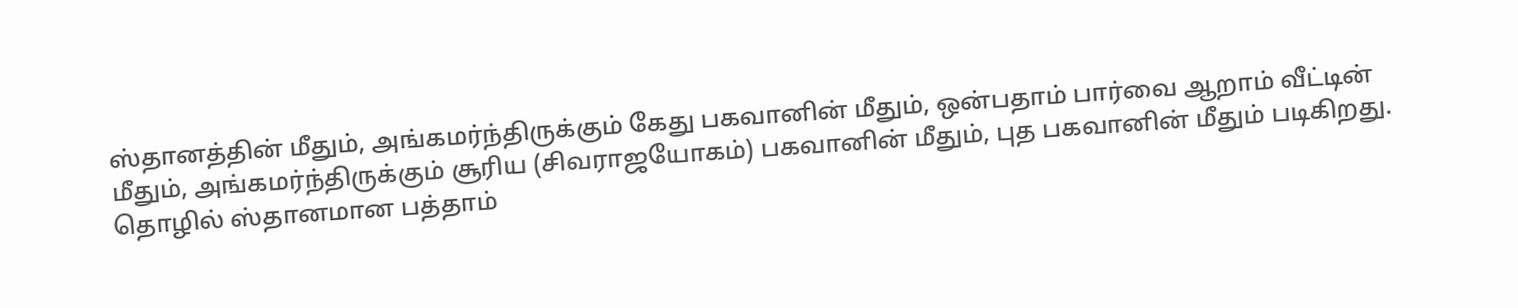ஸ்தானத்தின் மீதும், அங்கமர்ந்திருக்கும் கேது பகவானின் மீதும், ஒன்பதாம் பார்வை ஆறாம் வீட்டின் மீதும், அங்கமர்ந்திருக்கும் சூரிய (சிவராஜயோகம்) பகவானின் மீதும், புத பகவானின் மீதும் படிகிறது.
தொழில் ஸ்தானமான பத்தாம்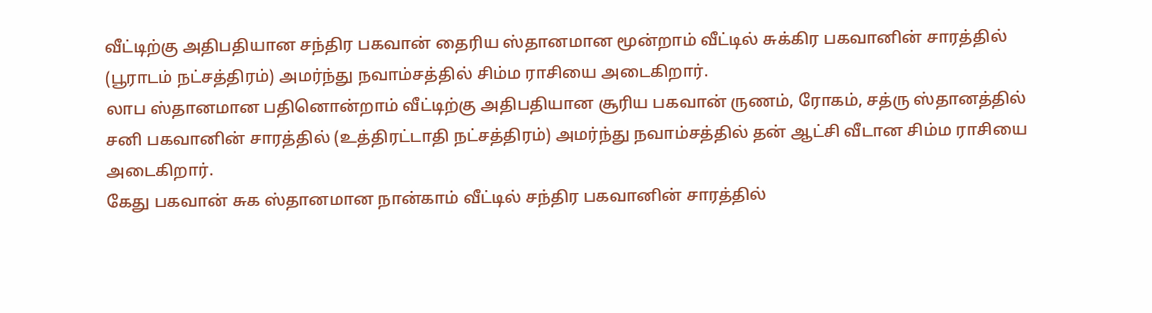வீட்டிற்கு அதிபதியான சந்திர பகவான் தைரிய ஸ்தானமான மூன்றாம் வீட்டில் சுக்கிர பகவானின் சாரத்தில் (பூராடம் நட்சத்திரம்) அமர்ந்து நவாம்சத்தில் சிம்ம ராசியை அடைகிறார்.
லாப ஸ்தானமான பதினொன்றாம் வீட்டிற்கு அதிபதியான சூரிய பகவான் ருணம், ரோகம், சத்ரு ஸ்தானத்தில் சனி பகவானின் சாரத்தில் (உத்திரட்டாதி நட்சத்திரம்) அமர்ந்து நவாம்சத்தில் தன் ஆட்சி வீடான சிம்ம ராசியை அடைகிறார்.
கேது பகவான் சுக ஸ்தானமான நான்காம் வீட்டில் சந்திர பகவானின் சாரத்தில்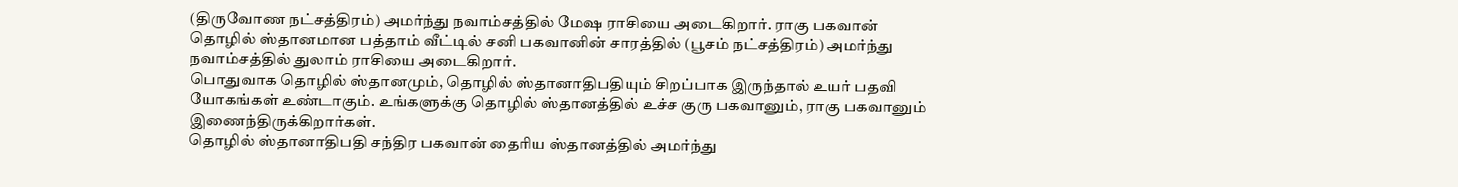(திருவோண நட்சத்திரம்) அமர்ந்து நவாம்சத்தில் மேஷ ராசியை அடைகிறார். ராகு பகவான் தொழில் ஸ்தானமான பத்தாம் வீட்டில் சனி பகவானின் சாரத்தில் (பூசம் நட்சத்திரம்) அமர்ந்து நவாம்சத்தில் துலாம் ராசியை அடைகிறார்.
பொதுவாக தொழில் ஸ்தானமும், தொழில் ஸ்தானாதிபதியும் சிறப்பாக இருந்தால் உயர் பதவி யோகங்கள் உண்டாகும். உங்களுக்கு தொழில் ஸ்தானத்தில் உச்ச குரு பகவானும், ராகு பகவானும் இணைந்திருக்கிறார்கள்.
தொழில் ஸ்தானாதிபதி சந்திர பகவான் தைரிய ஸ்தானத்தில் அமர்ந்து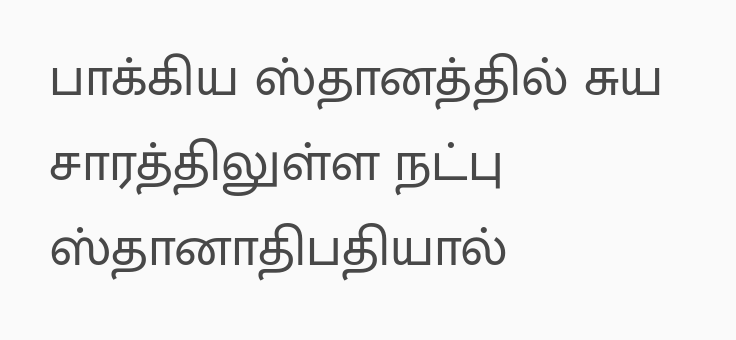பாக்கிய ஸ்தானத்தில் சுய சாரத்திலுள்ள நட்பு ஸ்தானாதிபதியால்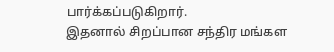பார்க்கப்படுகிறார்.
இதனால் சிறப்பான சந்திர மங்கள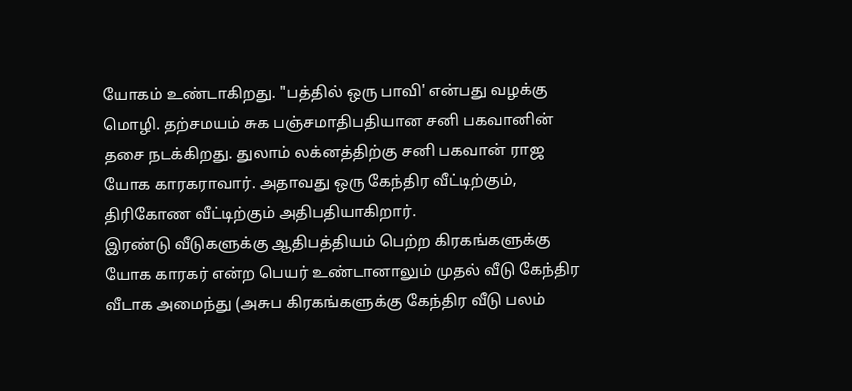யோகம் உண்டாகிறது. "பத்தில் ஒரு பாவி' என்பது வழக்கு மொழி. தற்சமயம் சுக பஞ்சமாதிபதியான சனி பகவானின் தசை நடக்கிறது. துலாம் லக்னத்திற்கு சனி பகவான் ராஜ யோக காரகராவார். அதாவது ஒரு கேந்திர வீட்டிற்கும், திரிகோண வீட்டிற்கும் அதிபதியாகிறார்.
இரண்டு வீடுகளுக்கு ஆதிபத்தியம் பெற்ற கிரகங்களுக்கு யோக காரகர் என்ற பெயர் உண்டானாலும் முதல் வீடு கேந்திர வீடாக அமைந்து (அசுப கிரகங்களுக்கு கேந்திர வீடு பலம்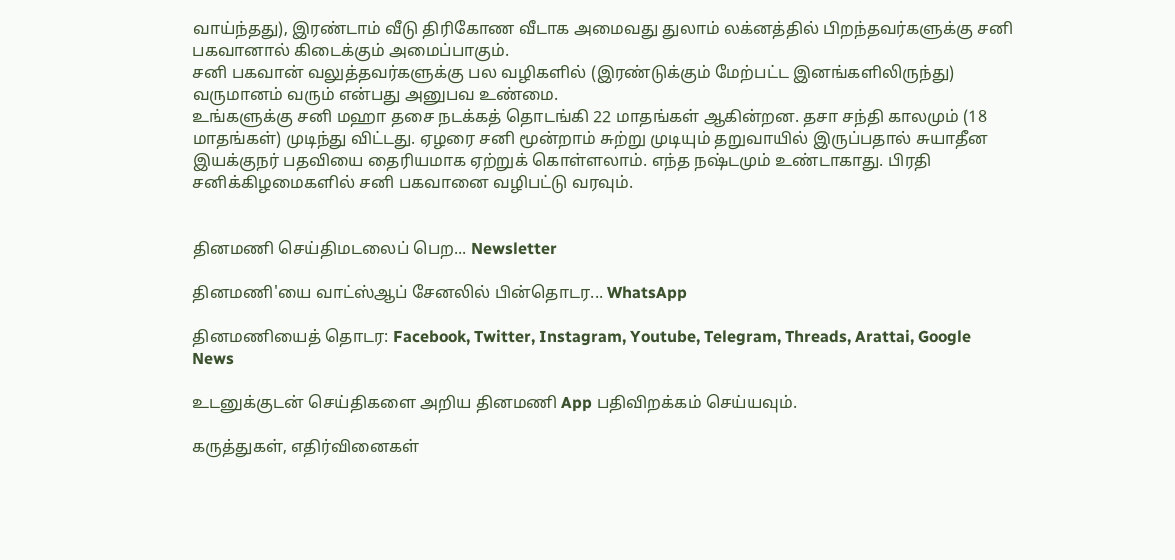வாய்ந்தது), இரண்டாம் வீடு திரிகோண வீடாக அமைவது துலாம் லக்னத்தில் பிறந்தவர்களுக்கு சனி பகவானால் கிடைக்கும் அமைப்பாகும்.
சனி பகவான் வலுத்தவர்களுக்கு பல வழிகளில் (இரண்டுக்கும் மேற்பட்ட இனங்களிலிருந்து) வருமானம் வரும் என்பது அனுபவ உண்மை.
உங்களுக்கு சனி மஹா தசை நடக்கத் தொடங்கி 22 மாதங்கள் ஆகின்றன. தசா சந்தி காலமும் (18 மாதங்கள்) முடிந்து விட்டது. ஏழரை சனி மூன்றாம் சுற்று முடியும் தறுவாயில் இருப்பதால் சுயாதீன இயக்குநர் பதவியை தைரியமாக ஏற்றுக் கொள்ளலாம். எந்த நஷ்டமும் உண்டாகாது. பிரதி சனிக்கிழமைகளில் சனி பகவானை வழிபட்டு வரவும்.


தினமணி செய்திமடலைப் பெற... Newsletter

தினமணி'யை வாட்ஸ்ஆப் சேனலில் பின்தொடர... WhatsApp

தினமணியைத் தொடர: Facebook, Twitter, Instagram, Youtube, Telegram, Threads, Arattai, Google News

உடனுக்குடன் செய்திகளை அறிய தினமணி App பதிவிறக்கம் செய்யவும்.

கருத்துகள், எதிர்வினைகள்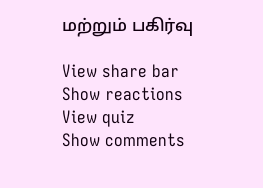மற்றும் பகிர்வு

View share bar
Show reactions
View quiz
Show comments